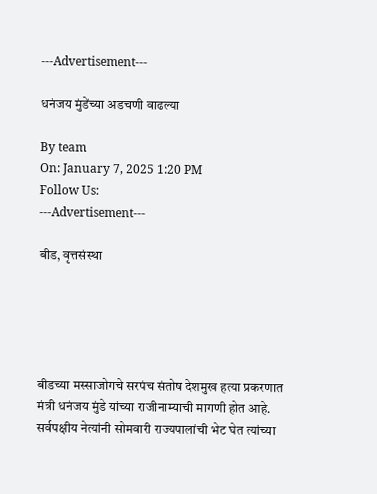---Advertisement---

धनंजय मुंडेंच्या अडचणी वाढल्या

By team
On: January 7, 2025 1:20 PM
Follow Us:
---Advertisement---

बीड, वृत्तसंस्था





बीडच्या मस्साजोगचे सरपंच संतोष देशमुख हत्या प्रकरणात मंत्री धनंजय मुंडे यांच्या राजीनाम्याची मागणी होत आहे. सर्वपक्षीय नेत्यांनी सोमवारी राज्यपालांची भेट घेत त्यांच्या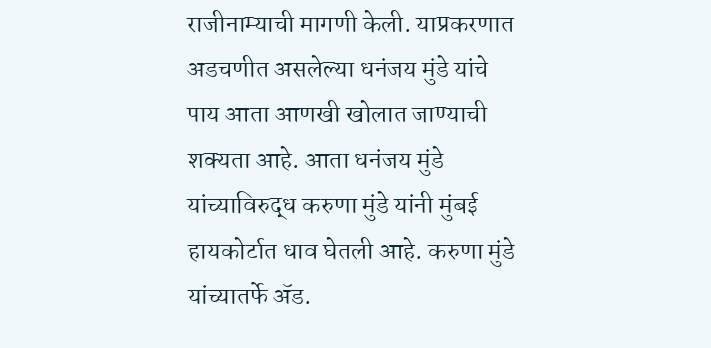राजीनाम्याची मागणी केली. याप्रकरणात अडचणीत असलेल्या धनंजय मुंडे यांचे पाय आता आणखी खोलात जाण्याची शक्यता आहे. आता धनंजय मुंडे यांच्याविरुद्ध करुणा मुंडे यांनी मुंबई हायकोर्टात धाव घेतली आहे. करुणा मुंडे यांच्यातर्फे ॲड.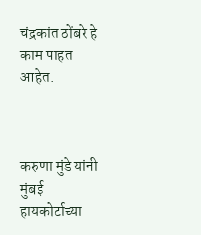चंद्रकांत ठोंबरे हे काम पाहत आहेत.



करुणा मुंडे यांनी मुंबई हायकोर्टाच्या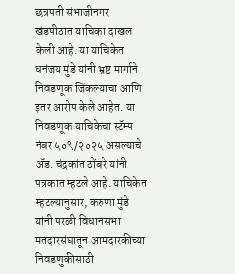छत्रपती संभाजीनगर खंडपीठात याचिका दाखल केली आहे. या याचिकेत धनंजय मुंडे यांनी भ्रष्ट मार्गाने निवडणूक जिंकल्याचा आणि इतर आरोप केले आहेत. या निवडणूक याचिकेचा स्टॅम्प नंबर ५०९/२०२५ असल्याचे ॲड. चंद्रकांत ठोंबरे यांनी पत्रकात म्हटले आहे. याचिकेत म्हटल्यानुसार, करुणा मुंडे यांनी परळी विधानसभा मतदारसंघातून आमदारकीच्या निवडणुकीसाठी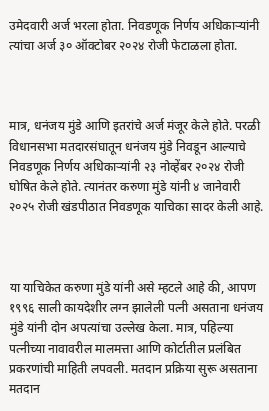उमेदवारी अर्ज भरला होता. निवडणूक निर्णय अधिकाऱ्यांनी त्यांचा अर्ज ३० ऑक्टोबर २०२४ रोजी फेटाळला होता.



मात्र, धनंजय मुंडे आणि इतरांचे अर्ज मंजूर केले होते. परळी विधानसभा मतदारसंघातून धनंजय मुंडे निवडून आल्याचे निवडणूक निर्णय अधिकाऱ्यांनी २३ नोव्हेंबर २०२४ रोजी घोषित केले होते. त्यानंतर करुणा मुंडे यांनी ४ जानेवारी २०२५ रोजी खंडपीठात निवडणूक याचिका सादर केली आहे.



या याचिकेत करुणा मुंडे यांनी असे म्हटले आहे की, आपण १९९६ साली कायदेशीर लग्न झालेली पत्नी असताना धनंजय मुंडे यांनी दोन अपत्यांचा उल्लेख केला. मात्र, पहिल्या पत्नीच्या नावावरील मालमत्ता आणि कोर्टातील प्रलंबित प्रकरणांची माहिती लपवली. मतदान प्रक्रिया सुरू असताना मतदान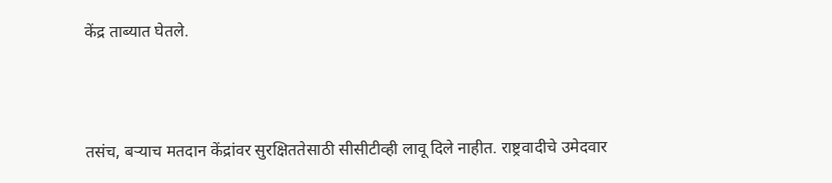केंद्र ताब्यात घेतले.



तसंच, बऱ्याच मतदान केंद्रांवर सुरक्षिततेसाठी सीसीटीव्ही लावू दिले नाहीत. राष्ट्रवादीचे उमेदवार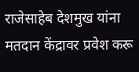राजेसाहेब देशमुख यांना मतदान केंद्रावर प्रवेश करू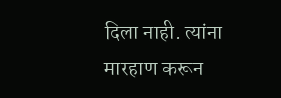दिला नाही. त्यांना मारहाण करून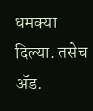धमक्या दिल्या. तसेच ॲड.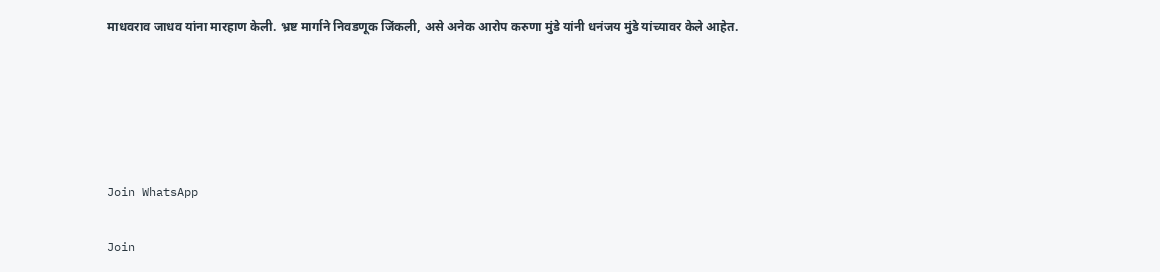माधवराव जाधव यांना मारहाण केली. भ्रष्ट मार्गाने निवडणूक जिंकली, असे अनेक आरोप करुणा मुंडे यांनी धनंजय मुंडे यांच्यावर केले आहेत.





Join WhatsApp

Join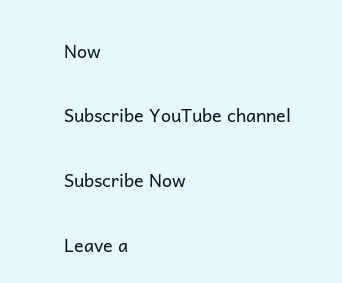Now

Subscribe YouTube channel

Subscribe Now

Leave a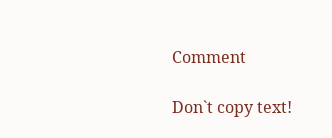Comment

Don`t copy text!